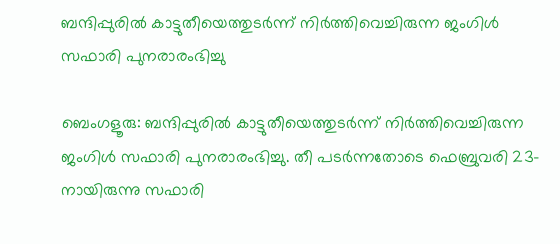ബന്ദിപ്പുരിൽ കാട്ടുതീയെത്തുടർന്ന് നിർത്തിവെച്ചിരുന്ന ജംഗിൾ സഫാരി പുനരാരംഭിച്ചു

ബെംഗളൂരു: ബന്ദിപ്പുരിൽ കാട്ടുതീയെത്തുടർന്ന് നിർത്തിവെച്ചിരുന്ന ജംഗിൾ സഫാരി പുനരാരംഭിച്ചു. തീ പടർന്നതോടെ ഫെബ്രുവരി 23-നായിരുന്നു സഫാരി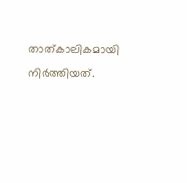താത്കാലികമായി നിർത്തിയത്.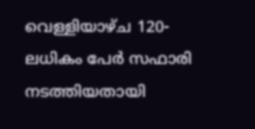വെള്ളിയാഴ്ച 120-ലധികം പേർ സഫാരി നടത്തിയതായി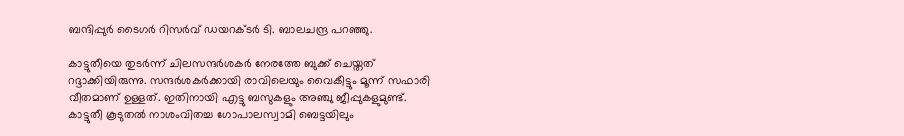ബന്ദിപ്പുർ ടൈഗർ റിസർവ് ഡയറക്ടർ ടി. ബാലചന്ദ്ര പറഞ്ഞു.

കാട്ടുതീയെ തുടർന്ന് ചിലസന്ദർശകർ നേരത്തേ ബുക്ക് ചെയ്തത് റദ്ദാക്കിയിരുന്നു. സന്ദർശകർക്കായി രാവിലെയും വൈകീട്ടും മൂന്ന്‌ സഫാരി വീതമാണ് ഉള്ളത്. ഇതിനായി എട്ടു ബസുകളും അഞ്ചു ജീപ്പുകളുമുണ്ട്. കാട്ടുതീ കൂടുതൽ നാശംവിതച്ച ഗോപാലസ്വാമി ബെട്ടയിലും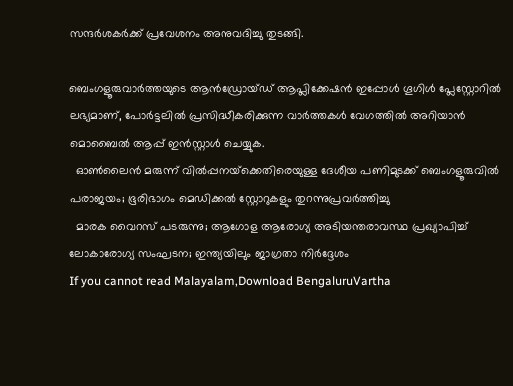സന്ദർശകർക്ക് പ്രവേശനം അനുവദിച്ചു തുടങ്ങി.

ബെംഗളൂരുവാർത്തയുടെ ആൻഡ്രോയ്ഡ് ആപ്ലിക്കേഷൻ ഇപ്പോൾ ഗൂഗിൾ പ്ലേസ്റ്റോറിൽ ലഭ്യമാണ്, പോർട്ടലിൽ പ്രസിദ്ധീകരിക്കുന്ന വാർത്തകൾ വേഗത്തിൽ അറിയാൻ മൊബൈൽ ആപ്പ് ഇൻസ്റ്റാൾ ചെയ്യുക.
  ഓൺലൈൻ മരുന്ന് വിൽപ്പനയ്‌ക്കെതിരെയുള്ള ദേശീയ പണിമുടക്ക് ബെംഗളൂരുവിൽ പരാജയം; ഭൂരിഭാഗം മെഡിക്കൽ സ്റ്റോറുകളും തുറന്നുപ്രവർത്തിച്ചു
  മാരക വൈറസ് പടരുന്നു; ആഗോള ആരോഗ്യ അടിയന്തരാവസ്ഥ പ്രഖ്യാപിച്ച് ലോകാരോഗ്യ സംഘടന; ഇന്ത്യയിലും ജാഗ്രതാ നിർദ്ദേശം
If you cannot read Malayalam,Download BengaluruVartha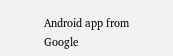Android app from Google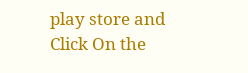play store and Click On the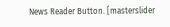News Reader Button. [masterslider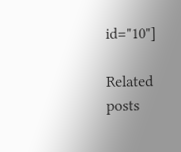id="10"]

Related posts